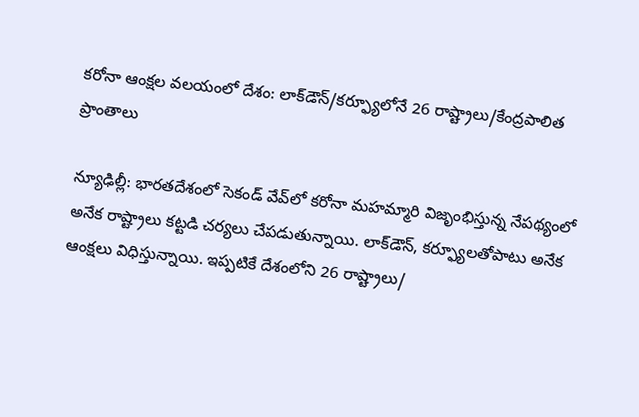కరోనా ఆంక్షల వలయంలో దేశం: లాక్‌డౌన్/కర్ఫ్యూలోనే 26 రాష్ట్రాలు/కేంద్రపాలిత ప్రాంతాలు

న్యూఢిల్లీ: భారతదేశంలో సెకండ్ వేవ్‌లో కరోనా మహమ్మారి విజృంభిస్తున్న నేపథ్యంలో అనేక రాష్ట్రాలు కట్టడి చర్యలు చేపడుతున్నాయి. లాక్‌డౌన్, కర్ఫ్యూలతోపాటు అనేక ఆంక్షలు విధిస్తున్నాయి. ఇప్పటికే దేశంలోని 26 రాష్ట్రాలు/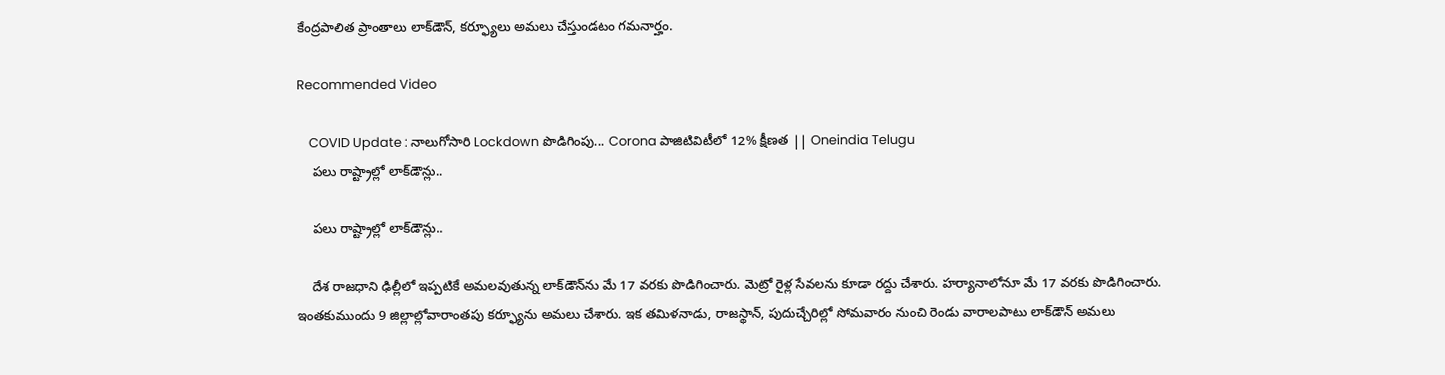కేంద్రపాలిత ప్రాంతాలు లాక్‌డౌన్, కర్ఫ్యూలు అమలు చేస్తుండటం గమనార్హం.

Recommended Video

    COVID Update : నాలుగోసారి Lockdown పొడిగింపు... Corona పాజిటివిటీలో 12% క్షీణత || Oneindia Telugu
    పలు రాష్ట్రాల్లో లాక్‌డౌన్లు..

    పలు రాష్ట్రాల్లో లాక్‌డౌన్లు..

    దేశ రాజధాని ఢిల్లీలో ఇప్పటికే అమలవుతున్న లాక్‌డౌన్‌ను మే 17 వరకు పొడిగించారు. మెట్రో రైళ్ల సేవలను కూడా రద్దు చేశారు. హర్యానాలోనూ మే 17 వరకు పొడిగించారు. ఇంతకుముందు 9 జిల్లాల్లోవారాంతపు కర్ఫ్యూను అమలు చేశారు. ఇక తమిళనాడు, రాజస్థాన్, పుదుచ్చేరిల్లో సోమవారం నుంచి రెండు వారాలపాటు లాక్‌డౌన్ అమలు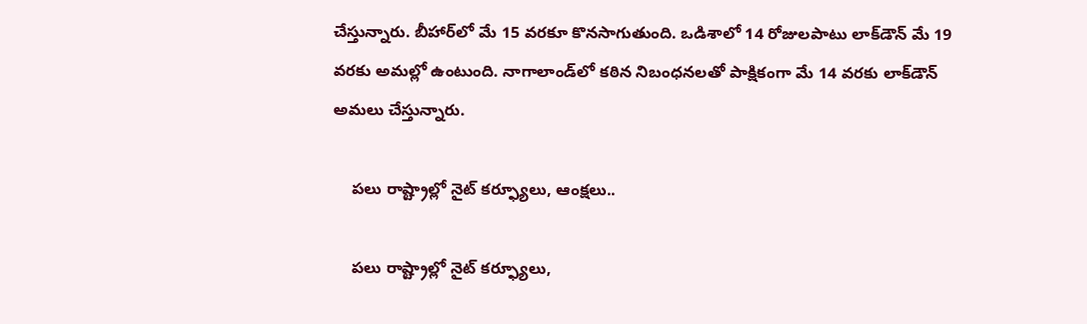చేస్తున్నారు. బీహార్‌లో మే 15 వరకూ కొనసాగుతుంది. ఒడిశాలో 14 రోజులపాటు లాక్‌డౌన్ మే 19 వరకు అమల్లో ఉంటుంది. నాగాలాండ్‌లో కఠిన నిబంధనలతో పాక్షికంగా మే 14 వరకు లాక్‌డౌన్ అమలు చేస్తున్నారు.

    పలు రాష్ట్రాల్లో నైట్ కర్ఫ్యూలు, ఆంక్షలు..

    పలు రాష్ట్రాల్లో నైట్ కర్ఫ్యూలు,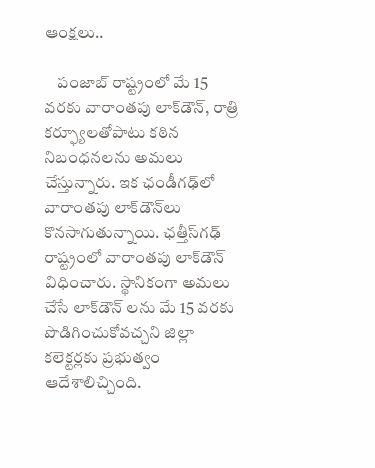ఆంక్షలు..

    పంజాబ్ రాష్ట్రంలో మే 15 వరకు వారాంతపు లాక్‌డౌన్, రాత్రి కర్ఫ్యూలతోపాటు కఠిన నిబంధనలను అమలు చేస్తున్నారు. ఇక ఛండీగఢ్‌లో వారాంతపు లాక్‌డౌన్‌లు కొనసాగుతున్నాయి. ఛత్తీస్‌గఢ్‌ రాష్ట్రంలో వారాంతపు లాక్‌డౌన్ విధించారు. స్థానికంగా అమలు చేసే లాక్‌డౌన్ లను మే 15 వరకు పొడిగించుకోవచ్చని జిల్లా కలెక్టర్లకు ప్రభుత్వం ఆదేశాలిచ్చింది.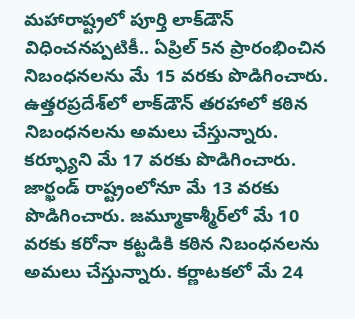మహారాష్ట్రలో పూర్తి లాక్‌డౌన్ విధించనప్పటికీ.. ఏప్రిల్ 5న ప్రారంభించిన నిబంధనలను మే 15 వరకు పొడిగించారు. ఉత్తరప్రదేశ్‌లో లాక్‌డౌన్ తరహాలో కఠిన నిబంధనలను అమలు చేస్తున్నారు. కర్ఫ్యూని మే 17 వరకు పొడిగించారు. జార్ఖండ్ రాష్ట్రంలోనూ మే 13 వరకు పొడిగించారు. జమ్మూకాశ్మీర్‌లో మే 10 వరకు కరోనా కట్టడికి కఠిన నిబంధనలను అమలు చేస్తున్నారు. కర్ణాటకలో మే 24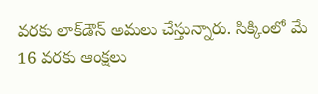వరకు లాక్‌డౌన్ అమలు చేస్తున్నారు. సిక్కింలో మే 16 వరకు ఆంక్షలు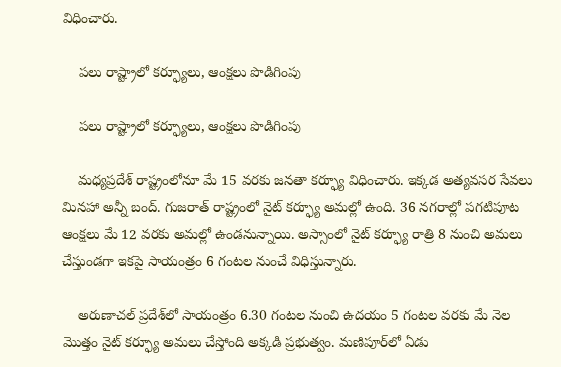విధించారు.

    పలు రాష్ట్రాలో కర్ఫ్యూలు, ఆంక్షలు పొడిగింపు

    పలు రాష్ట్రాలో కర్ఫ్యూలు, ఆంక్షలు పొడిగింపు

    మధ్యప్రదేశ్ రాష్ట్రంలోనూ మే 15 వరకు జనతా కర్ఫ్యూ విధించారు. ఇక్కడ అత్యవసర సేవలు మినహా అన్నీ బంద్. గుజరాత్ రాష్ట్రంలో నైట్ కర్ఫ్యూ అమల్లో ఉంది. 36 నగరాల్లో పగటిపూట ఆంక్షలు మే 12 వరకు అమల్లో ఉండనున్నాయి. అస్సాంలో నైట్ కర్ఫ్యూ రాత్రి 8 నుంచి అమలు చేస్తుండగా ఇకపై సాయంత్రం 6 గంటల నుంచే విధిస్తున్నారు.

    అరుణాచల్ ప్రదేశ్‌లో సాయంత్రం 6.30 గంటల నుంచి ఉదయం 5 గంటల వరకు మే నెల మొత్తం నైట్ కర్ఫ్యూ అమలు చేస్తోంది అక్కడి ప్రభుత్వం. మణిపూర్‌లో ఏడు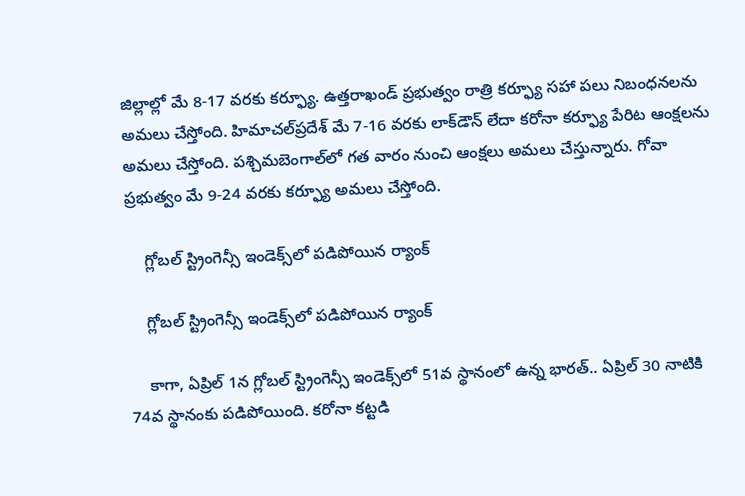జిల్లాల్లో మే 8-17 వరకు కర్ఫ్యూ. ఉత్తరాఖండ్ ప్రభుత్వం రాత్రి కర్ఫ్యూ సహా పలు నిబంధనలను అమలు చేస్తోంది. హిమాచల్‌ప్రదేశ్ మే 7-16 వరకు లాక్‌డౌన్ లేదా కరోనా కర్ఫ్యూ పేరిట ఆంక్షలను అమలు చేస్తోంది. పశ్చిమబెంగాల్‍లో గత వారం నుంచి ఆంక్షలు అమలు చేస్తున్నారు. గోవా ప్రభుత్వం మే 9-24 వరకు కర్ఫ్యూ అమలు చేస్తోంది.

    గ్లోబల్ స్ట్రింగెన్సీ ఇండెక్స్‌లో పడిపోయిన ర్యాంక్

    గ్లోబల్ స్ట్రింగెన్సీ ఇండెక్స్‌లో పడిపోయిన ర్యాంక్

    కాగా, ఏప్రిల్ 1న గ్లోబల్ స్ట్రింగెన్సీ ఇండెక్స్‌లో 51వ స్థానంలో ఉన్న భారత్.. ఏప్రిల్ 30 నాటికి 74వ స్థానంకు పడిపోయింది. కరోనా కట్టడి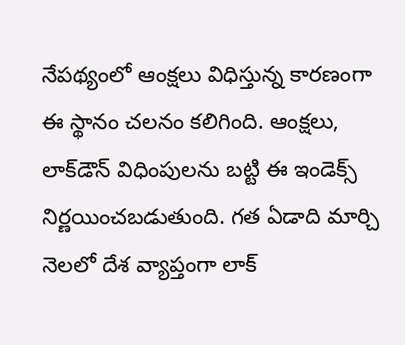నేపథ్యంలో ఆంక్షలు విధిస్తున్న కారణంగా ఈ స్థానం చలనం కలిగింది. ఆంక్షలు, లాక్‌డౌన్ విధింపులను బట్టి ఈ ఇండెక్స్ నిర్ణయించబడుతుంది. గత ఏడాది మార్చి నెలలో దేశ వ్యాప్తంగా లాక్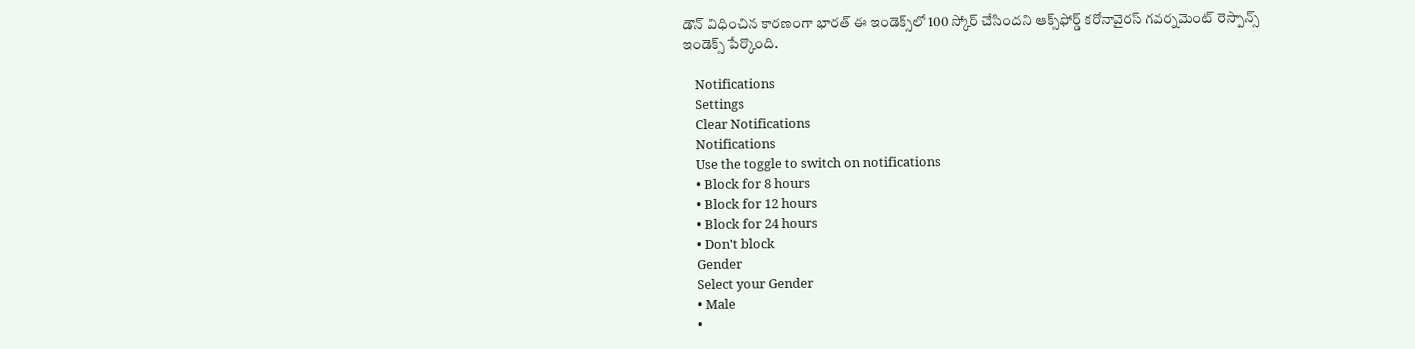డౌన్ విధించిన కారణంగా భారత్ ఈ ఇండెక్స్‌లో 100 స్కోర్ చేసిందని ఆక్స్‌ఫోర్డ్ కరోనావైరస్ గవర్నమెంట్ రెస్పాన్స్ ఇండెక్స్ పేర్కొంది.

    Notifications
    Settings
    Clear Notifications
    Notifications
    Use the toggle to switch on notifications
    • Block for 8 hours
    • Block for 12 hours
    • Block for 24 hours
    • Don't block
    Gender
    Select your Gender
    • Male
    •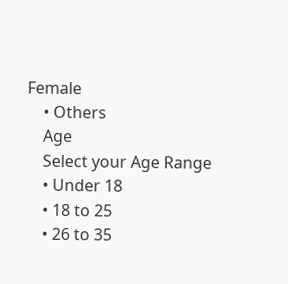Female
    • Others
    Age
    Select your Age Range
    • Under 18
    • 18 to 25
    • 26 to 35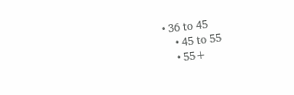• 36 to 45
    • 45 to 55
    • 55+